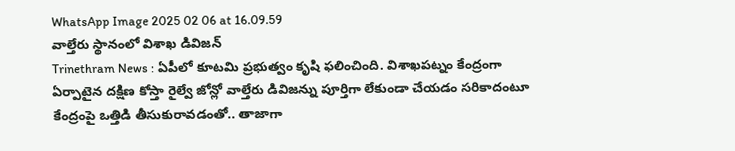WhatsApp Image 2025 02 06 at 16.09.59
వాల్తేరు స్థానంలో విశాఖ డివిజన్
Trinethram News : ఏపీలో కూటమి ప్రభుత్వం కృషి ఫలించింది. విశాఖపట్నం కేంద్రంగా ఏర్పాటైన దక్షిణ కోస్తా రైల్వే జోన్లో వాల్తేరు డివిజన్ను పూర్తిగా లేకుండా చేయడం సరికాదంటూ కేంద్రంపై ఒత్తిడి తీసుకురావడంతో.. తాజాగా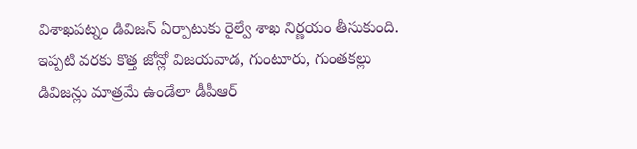విశాఖపట్నం డివిజన్ ఏర్పాటుకు రైల్వే శాఖ నిర్ణయం తీసుకుంది. ఇప్పటి వరకు కొత్త జోన్లో విజయవాడ, గుంటూరు, గుంతకల్లు డివిజన్లు మాత్రమే ఉండేలా డీపీఆర్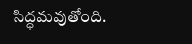సిద్ధమవుతోంది.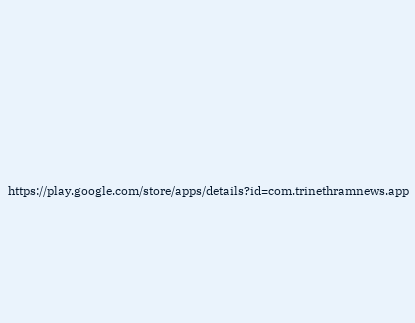https://play.google.com/store/apps/details?id=com.trinethramnews.app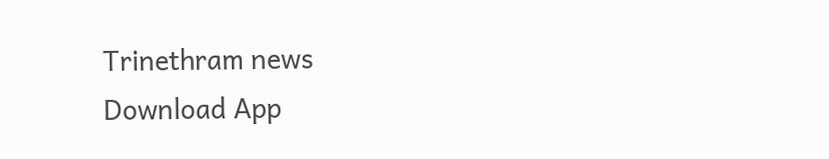Trinethram news
Download App